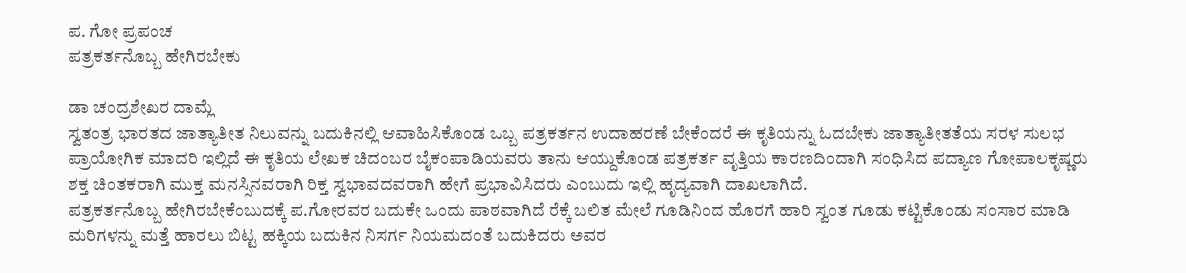ಪ. ಗೋ ಪ್ರಪಂಚ
ಪತ್ರಕರ್ತನೊಬ್ಬ ಹೇಗಿರಬೇಕು

ಡಾ ಚಂದ್ರಶೇಖರ ದಾಮ್ಲೆ
ಸ್ವತಂತ್ರ ಭಾರತದ ಜಾತ್ಯಾತೀತ ನಿಲುವನ್ನು ಬದುಕಿನಲ್ಲಿ ಆವಾಹಿಸಿಕೊಂಡ ಒಬ್ಬ ಪತ್ರಕರ್ತನ ಉದಾಹರಣೆ ಬೇಕೆಂದರೆ ಈ ಕೃತಿಯನ್ನು ಓದಬೇಕು ಜಾತ್ಯಾತೀತತೆಯ ಸರಳ ಸುಲಭ ಪ್ರಾಯೋಗಿಕ ಮಾದರಿ ಇಲ್ಲಿದೆ ಈ ಕೃತಿಯ ಲೇಖಕ ಚಿದಂಬರ ಬೈಕಂಪಾಡಿಯವರು ತಾನು ಆಯ್ದುಕೊಂಡ ಪತ್ರಕರ್ತ ವೃತ್ತಿಯ ಕಾರಣದಿಂದಾಗಿ ಸಂಧಿಸಿದ ಪದ್ಯಾಣ ಗೋಪಾಲಕೃಷ್ಣರು ಶಕ್ತ ಚಿಂತಕರಾಗಿ ಮುಕ್ತ ಮನಸ್ಸಿನವರಾಗಿ ರಿಕ್ತ ಸ್ವಭಾವದವರಾಗಿ ಹೇಗೆ ಪ್ರಭಾವಿಸಿದರು ಎಂಬುದು ಇಲ್ಲಿ ಹೃದ್ಯವಾಗಿ ದಾಖಲಾಗಿದೆ.
ಪತ್ರಕರ್ತನೊಬ್ಬ ಹೇಗಿರಬೇಕೆಂಬುದಕ್ಕೆ ಪ.ಗೋರವರ ಬದುಕೇ ಒಂದು ಪಾಠವಾಗಿದೆ ರೆಕ್ಕೆ ಬಲಿತ ಮೇಲೆ ಗೂಡಿನಿಂದ ಹೊರಗೆ ಹಾರಿ ಸ್ವಂತ ಗೂಡು ಕಟ್ಟಿಕೊಂಡು ಸಂಸಾರ ಮಾಡಿ ಮರಿಗಳನ್ನು ಮತ್ತೆ ಹಾರಲು ಬಿಟ್ಟ ಹಕ್ಕಿಯ ಬದುಕಿನ ನಿಸರ್ಗ ನಿಯಮದಂತೆ ಬದುಕಿದರು ಅವರ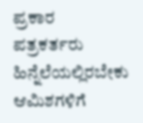ಪ್ರಕಾರ ಪತ್ರಕರ್ತರು ಹಿನ್ನೆಲೆಯಲ್ಲಿರಬೇಕು ಆಮಿಶಗಳಿಗೆ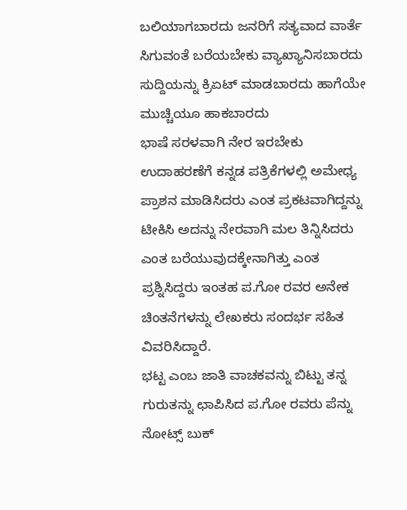ಬಲಿಯಾಗಬಾರದು ಜನರಿಗೆ ಸತ್ಯವಾದ ವಾರ್ತೆ ಸಿಗುವಂತೆ ಬರೆಯಬೇಕು ವ್ಯಾಖ್ಯಾನಿಸಬಾರದು ಸುದ್ದಿಯನ್ನು ಕ್ರಿಏಟ್ ಮಾಡಬಾರದು ಹಾಗೆಯೇ ಮುಚ್ಚಿಯೂ ಹಾಕಬಾರದು
ಭಾಷೆ ಸರಳವಾಗಿ ನೇರ ಇರಬೇಕು ಉದಾಹರಣೆಗೆ ಕನ್ನಡ ಪತ್ರಿಕೆಗಳಲ್ಲಿ ಅಮೇಧ್ಯ ಪ್ರಾಶನ ಮಾಡಿಸಿದರು ಎಂತ ಪ್ರಕಟವಾಗಿದ್ದನ್ನು ಟೀಕಿಸಿ ಅದನ್ನು ನೇರವಾಗಿ ಮಲ ತಿನ್ನಿಸಿದರು ಎಂತ ಬರೆಯುವುದಕ್ಕೇನಾಗಿತ್ತು ಎಂತ ಪ್ರಶ್ನಿಸಿದ್ದರು ಇಂತಹ ಪ.ಗೋ ರವರ ಅನೇಕ ಚಿಂತನೆಗಳನ್ನು ಲೇಖಕರು ಸಂದರ್ಭ ಸಹಿತ ವಿವರಿಸಿದ್ದಾರೆ.
ಭಟ್ಟ ಎಂಬ ಜಾತಿ ವಾಚಕವನ್ನು ಬಿಟ್ಟು ತನ್ನ ಗುರುತನ್ನು ಛಾಪಿಸಿದ ಪ.ಗೋ ರವರು ಪೆನ್ನು ನೋಟ್ಸ್ ಬುಕ್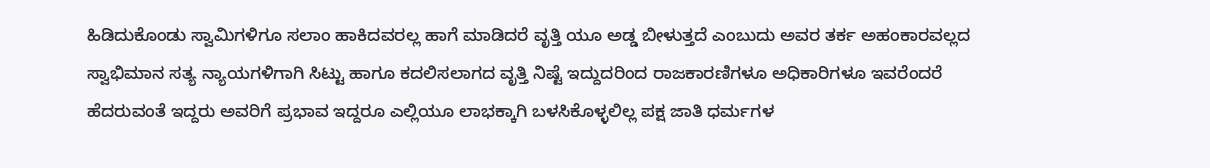ಹಿಡಿದುಕೊಂಡು ಸ್ವಾಮಿಗಳಿಗೂ ಸಲಾಂ ಹಾಕಿದವರಲ್ಲ ಹಾಗೆ ಮಾಡಿದರೆ ವೃತ್ತಿ ಯೂ ಅಡ್ಡ ಬೀಳುತ್ತದೆ ಎಂಬುದು ಅವರ ತರ್ಕ ಅಹಂಕಾರವಲ್ಲದ ಸ್ವಾಭಿಮಾನ ಸತ್ಯ ನ್ಯಾಯಗಳಿಗಾಗಿ ಸಿಟ್ಟು ಹಾಗೂ ಕದಲಿಸಲಾಗದ ವೃತ್ತಿ ನಿಷ್ಟೆ ಇದ್ದುದರಿಂದ ರಾಜಕಾರಣಿಗಳೂ ಅಧಿಕಾರಿಗಳೂ ಇವರೆಂದರೆ ಹೆದರುವಂತೆ ಇದ್ದರು ಅವರಿಗೆ ಪ್ರಭಾವ ಇದ್ದರೂ ಎಲ್ಲಿಯೂ ಲಾಭಕ್ಕಾಗಿ ಬಳಸಿಕೊಳ್ಳಲಿಲ್ಲ ಪಕ್ಷ ಜಾತಿ ಧರ್ಮಗಳ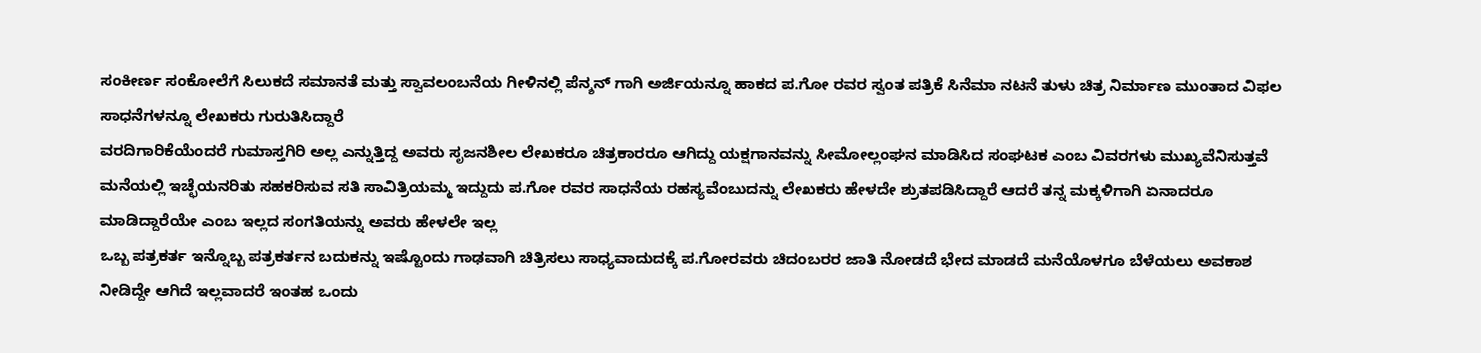ಸಂಕೀರ್ಣ ಸಂಕೋಲೆಗೆ ಸಿಲುಕದೆ ಸಮಾನತೆ ಮತ್ತು ಸ್ವಾವಲಂಬನೆಯ ಗೀಳಿನಲ್ಲಿ ಪೆನ್ಶನ್ ಗಾಗಿ ಅರ್ಜಿಯನ್ನೂ ಹಾಕದ ಪ.ಗೋ ರವರ ಸ್ವಂತ ಪತ್ರಿಕೆ ಸಿನೆಮಾ ನಟನೆ ತುಳು ಚಿತ್ರ ನಿರ್ಮಾಣ ಮುಂತಾದ ವಿಫಲ ಸಾಧನೆಗಳನ್ನೂ ಲೇಖಕರು ಗುರುತಿಸಿದ್ದಾರೆ
ವರದಿಗಾರಿಕೆಯೆಂದರೆ ಗುಮಾಸ್ತಗಿರಿ ಅಲ್ಲ ಎನ್ನುತ್ತಿದ್ದ ಅವರು ಸೃಜನಶೀಲ ಲೇಖಕರೂ ಚಿತ್ರಕಾರರೂ ಆಗಿದ್ದು ಯಕ್ಷಗಾನವನ್ನು ಸೀಮೋಲ್ಲಂಘನ ಮಾಡಿಸಿದ ಸಂಘಟಕ ಎಂಬ ವಿವರಗಳು ಮುಖ್ಯವೆನಿಸುತ್ತವೆ ಮನೆಯಲ್ಲಿ ಇಚ್ಛೆಯನರಿತು ಸಹಕರಿಸುವ ಸತಿ ಸಾವಿತ್ರಿಯಮ್ಮ ಇದ್ದುದು ಪ.ಗೋ ರವರ ಸಾಧನೆಯ ರಹಸ್ಯವೆಂಬುದನ್ನು ಲೇಖಕರು ಹೇಳದೇ ಶ್ರುತಪಡಿಸಿದ್ದಾರೆ ಆದರೆ ತನ್ನ ಮಕ್ಕಳಿಗಾಗಿ ಏನಾದರೂ ಮಾಡಿದ್ದಾರೆಯೇ ಎಂಬ ಇಲ್ಲದ ಸಂಗತಿಯನ್ನು ಅವರು ಹೇಳಲೇ ಇಲ್ಲ
ಒಬ್ಬ ಪತ್ರಕರ್ತ ಇನ್ನೊಬ್ಬ ಪತ್ರಕರ್ತನ ಬದುಕನ್ನು ಇಷ್ಟೊಂದು ಗಾಢವಾಗಿ ಚಿತ್ರಿಸಲು ಸಾಧ್ಯವಾದುದಕ್ಕೆ ಪ.ಗೋರವರು ಚಿದಂಬರರ ಜಾತಿ ನೋಡದೆ ಭೇದ ಮಾಡದೆ ಮನೆಯೊಳಗೂ ಬೆಳೆಯಲು ಅವಕಾಶ ನೀಡಿದ್ದೇ ಆಗಿದೆ ಇಲ್ಲವಾದರೆ ಇಂತಹ ಒಂದು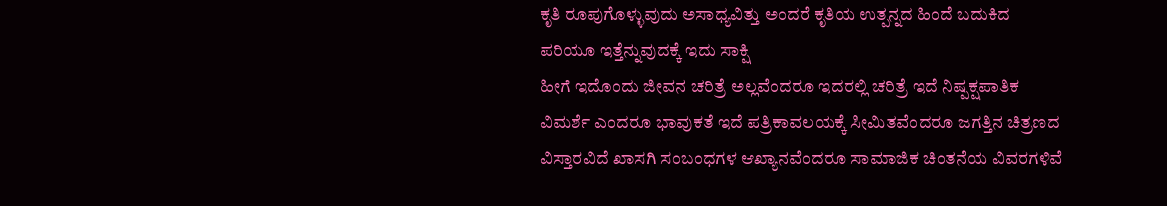ಕೃತಿ ರೂಪುಗೊಳ್ಳುವುದು ಅಸಾಧ್ಯವಿತ್ತು ಅಂದರೆ ಕೃತಿಯ ಉತ್ಪನ್ನದ ಹಿಂದೆ ಬದುಕಿದ ಪರಿಯೂ ಇತ್ತೆನ್ನುವುದಕ್ಕೆ ಇದು ಸಾಕ್ಷಿ
ಹೀಗೆ ಇದೊಂದು ಜೀವನ ಚರಿತ್ರೆ ಅಲ್ಲವೆಂದರೂ ಇದರಲ್ಲಿ ಚರಿತ್ರೆ ಇದೆ ನಿಷ್ಪಕ್ಷಪಾತಿಕ ವಿಮರ್ಶೆ ಎಂದರೂ ಭಾವುಕತೆ ಇದೆ ಪತ್ರಿಕಾವಲಯಕ್ಕೆ ಸೀಮಿತವೆಂದರೂ ಜಗತ್ತಿನ ಚಿತ್ರಣದ ವಿಸ್ತಾರವಿದೆ ಖಾಸಗಿ ಸಂಬಂಧಗಳ ಆಖ್ಯಾನವೆಂದರೂ ಸಾಮಾಜಿಕ ಚಿಂತನೆಯ ವಿವರಗಳಿವೆ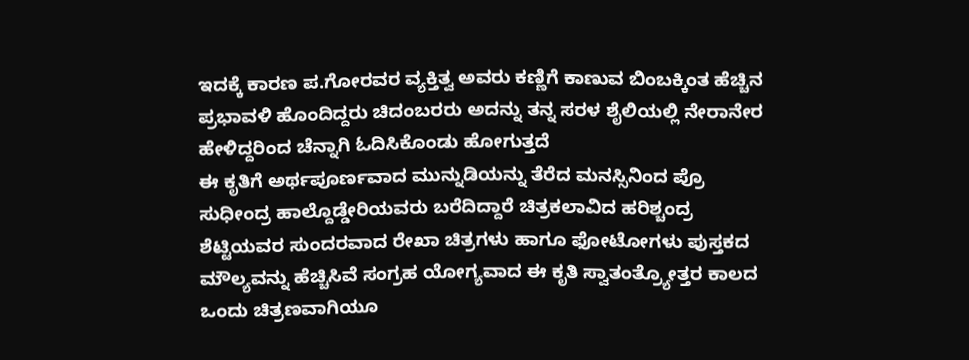ಇದಕ್ಕೆ ಕಾರಣ ಪ.ಗೋರವರ ವ್ಯಕ್ತಿತ್ವ ಅವರು ಕಣ್ಣಿಗೆ ಕಾಣುವ ಬಿಂಬಕ್ಕಿಂತ ಹೆಚ್ಚಿನ ಪ್ರಭಾವಳಿ ಹೊಂದಿದ್ದರು ಚಿದಂಬರರು ಅದನ್ನು ತನ್ನ ಸರಳ ಶೈಲಿಯಲ್ಲಿ ನೇರಾನೇರ ಹೇಳಿದ್ದರಿಂದ ಚೆನ್ನಾಗಿ ಓದಿಸಿಕೊಂಡು ಹೋಗುತ್ತದೆ
ಈ ಕೃತಿಗೆ ಅರ್ಥಪೂರ್ಣವಾದ ಮುನ್ನುಡಿಯನ್ನು ತೆರೆದ ಮನಸ್ಸಿನಿಂದ ಪ್ರೊ ಸುಧೀಂದ್ರ ಹಾಲ್ದೊಡ್ಡೇರಿಯವರು ಬರೆದಿದ್ದಾರೆ ಚಿತ್ರಕಲಾವಿದ ಹರಿಶ್ಚಂದ್ರ ಶೆಟ್ಟಿಯವರ ಸುಂದರವಾದ ರೇಖಾ ಚಿತ್ರಗಳು ಹಾಗೂ ಫೋಟೋಗಳು ಪುಸ್ತಕದ ಮೌಲ್ಯವನ್ನು ಹೆಚ್ಚಿಸಿವೆ ಸಂಗ್ರಹ ಯೋಗ್ಯವಾದ ಈ ಕೃತಿ ಸ್ವಾತಂತ್ರ್ಯೋತ್ತರ ಕಾಲದ ಒಂದು ಚಿತ್ರಣವಾಗಿಯೂ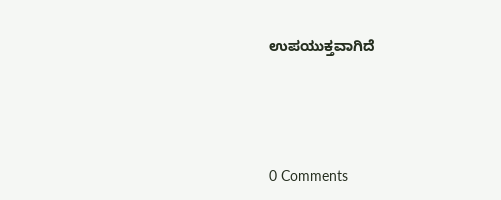ಉಪಯುಕ್ತವಾಗಿದೆ




0 Comments